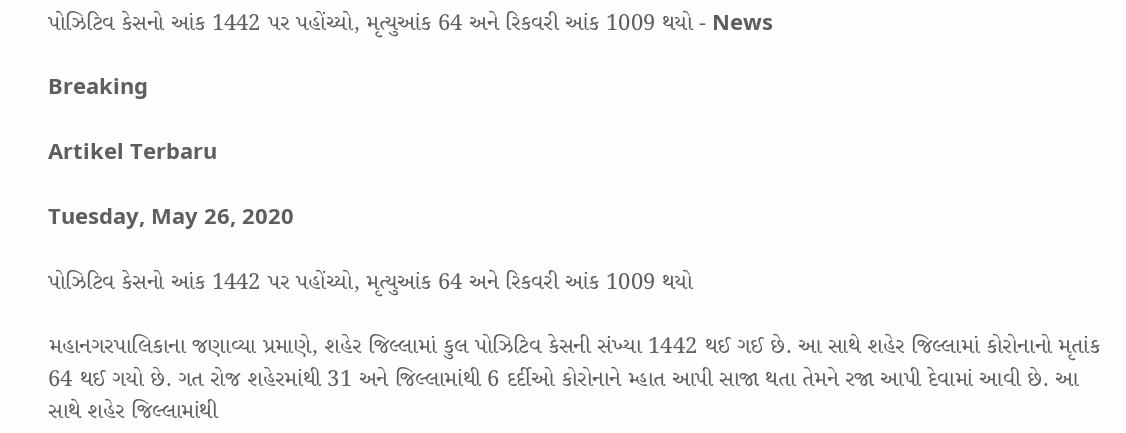પોઝિટિવ કેસનો આંક 1442 પર પહોંચ્યો, મૃત્યુઆંક 64 અને રિકવરી આંક 1009 થયો - News

Breaking

Artikel Terbaru

Tuesday, May 26, 2020

પોઝિટિવ કેસનો આંક 1442 પર પહોંચ્યો, મૃત્યુઆંક 64 અને રિકવરી આંક 1009 થયો

મહાનગરપાલિકાના જણાવ્યા પ્રમાણે, શહેર જિલ્લામાં કુલ પોઝિટિવ કેસની સંખ્યા 1442 થઈ ગઈ છે. આ સાથે શહેર જિલ્લામાં કોરોનાનો મૃતાંક 64 થઈ ગયો છે. ગત રોજ શહેરમાંથી 31 અને જિલ્લામાંથી 6 દર્દીઓ કોરોનાને મ્હાત આપી સાજા થતા તેમને રજા આપી દેવામાં આવી છે. આ સાથે શહેર જિલ્લામાંથી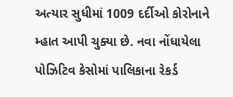અત્યાર સુધીમાં 1009 દર્દીઓ કોરોનાને મ્હાત આપી ચુક્યા છે. નવા નોંધાયેલા પોઝિટિવ કેસોમાં પાલિકાના રેકર્ડ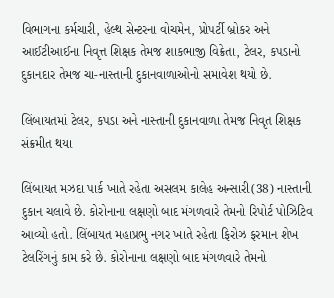વિભાગના કર્મચારી, હેલ્થ સેન્ટરના વોચમેન, પ્રોપર્ટી બ્રોકર અને આઈટીઆઈના નિવૃત્ત શિક્ષક તેમજ શાકભાજી વિક્રેતા, ટેલર, કપડાનો દુકાનદાર તેમજ ચા-નાસ્તાની દુકાનવાળાઓનો સમાવેશ થયો છે.

લિંબાયતમાં ટેલર, કપડા અને નાસ્તાની દુકાનવાળા તેમજ નિવૃત શિક્ષક સંક્રમીત થયા

લિંબાયત મઝદા પાર્ક‌ ખાતે રહેતા અસલમ કાલેહ અન્સારી(38) નાસ્તાની દુકાન ચલાવે છે. કોરોનાના લક્ષણો બાદ મંગળવારે તેમનો રિપોર્ટ પોઝિટિવ આવ્યો હતો. લિંબાયત મહાપ્રભુ નગર ખાતે રહેતા ‌ફિરોઝ ફરમાન શેખ ટેલ‌રિંગનું કામ કરે છે. કોરોનાના લક્ષણો બાદ મંગળવારે તેમનો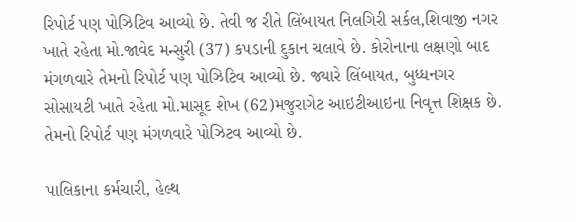રિપોર્ટ પણ પોઝિટિવ આવ્યો છે. તેવી જ રીતે લિંબાયત નિલગિરી સર્કલ,શિવાજી નગર ખાતે રહેતા મો.જાવેદ મન્સુરી (37) કપડાની દુકાન ચલાવે છે. કોરોનાના લક્ષણો બાદ મંગળવારે તેમનો રિપોર્ટ પણ પોઝિટિવ આવ્યો છે. જ્યારે ‌લિંબાયત, બુધ્ધનગર સોસાયટી ખાતે રહેતા મો.માસૂદ શેખ (62)મજુરાગેટ આઇટીઆઇના ‌નિવૃત્ત ‌શિક્ષક છે. તેમનો રિપોર્ટ પણ મંગળવારે પોઝિટવ આવ્યો છે.

પાલિકાના કર્મચારી, હેલ્થ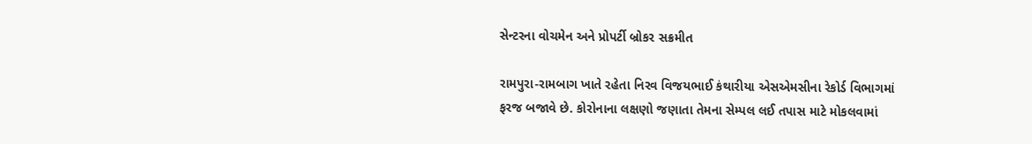સેન્ટરના વોચમેન અને પ્રોપર્ટી બ્રોકર સક્રમીત

રામપુરા-રામબાગ ખાતે રહેતા નિરવ ‌વિજયભાઈ કંથારીયા એસએમસીના રેકોર્ડ ‌વિભાગમાં ફરજ બજાવે છે. કોરોનાના લક્ષણો જણાતા તેમના સેમ્પલ લઈ તપાસ માટે મોકલવામાં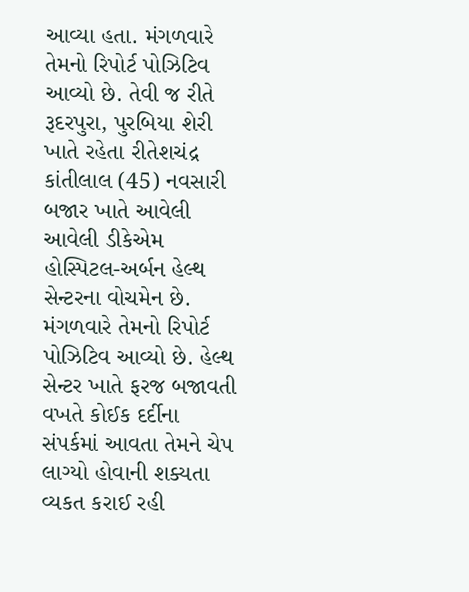આવ્યા હતા. મંગળવારે તેમનો રિપોર્ટ પોઝિટિવ આવ્યો છે. તેવી જ રીતે રૂદરપુરા, પુરબિયા શેરી ખાતે રહેતા રીતેશચંદ્ર કાંતીલાલ (45) નવસારી બજાર ખાતે આવેલી આવેલી ડીકેએમ હો‌‌સ્પિટલ-અર્બન હેલ્થ સેન્ટરના વોચમેન છે. મંગળવારે તેમનો રિપોર્ટ પોઝિટિવ આવ્યો છે. હેલ્થ સેન્ટર ખાતે ફરજ બજાવતી વખતે કોઈક દર્દીના સંપર્કમાં આવતા તેમને ચેપ લાગ્યો હોવાની શક્યતા વ્યકત કરાઈ રહી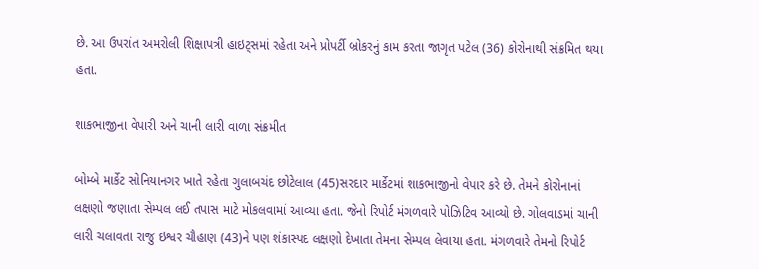છે. આ ઉપરાંત અમરોલી ‌શિક્ષાપત્રી હાઇટ્સમાં રહેતા અને પ્રોપર્ટી બ્રોકરનું કામ કરતા જાગૃત પટેલ (36) કોરોનાથી સંક્ર‌મિત થયા હતા.

શાકભાજીના વેપારી અને ચાની લારી વાળા સંક્રમીત

બોમ્બે માર્કેટ સો‌નિયાનગર ખાતે રહેતા ગુલાબચંદ છોટેલાલ (45)સરદાર માર્કેટમાં શાકભાજીનો વેપાર કરે છે. તેમને કોરોનાનાં લક્ષણો જણાતા સેમ્પલ લઈ તપાસ માટે મોકલવામાં આવ્યા હતા. જેનો રિપોર્ટ મંગળવારે પોઝિટિવ આવ્યો છે. ગોલવાડમાં ચાની લારી ચલાવતા રાજુ ઇશ્વર ચૌહાણ (43)ને પણ શંકાસ્પદ લક્ષણો દેખાતા તેમના સેમ્પલ લેવાયા હતા. મંગળવારે તેમનો રિપોર્ટ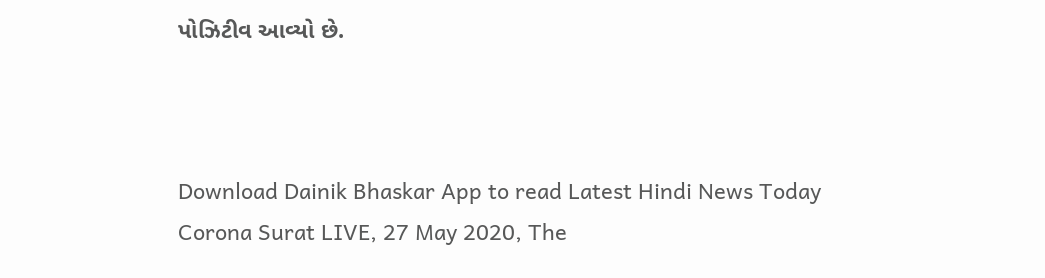પો‌ઝિટીવ ‌આવ્યો છે.



Download Dainik Bhaskar App to read Latest Hindi News Today
Corona Surat LIVE, 27 May 2020, The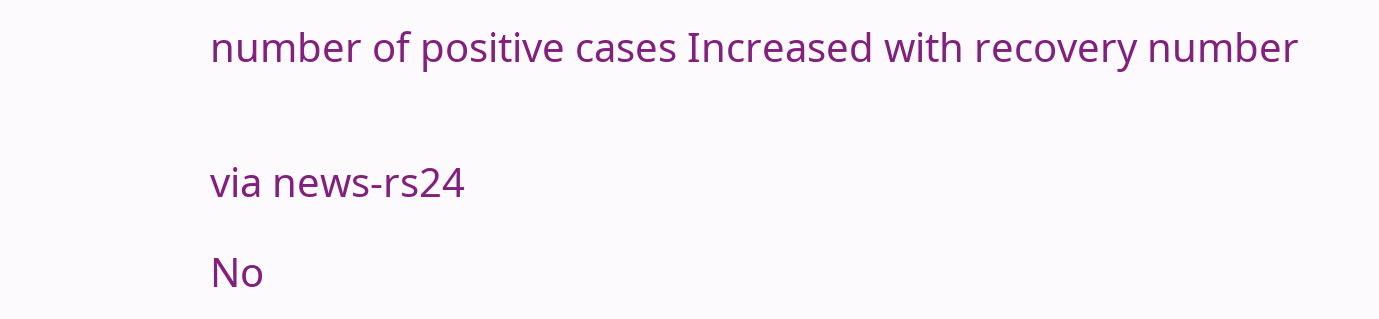number of positive cases Increased with recovery number


via news-rs24

No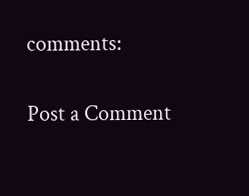comments:

Post a Comment